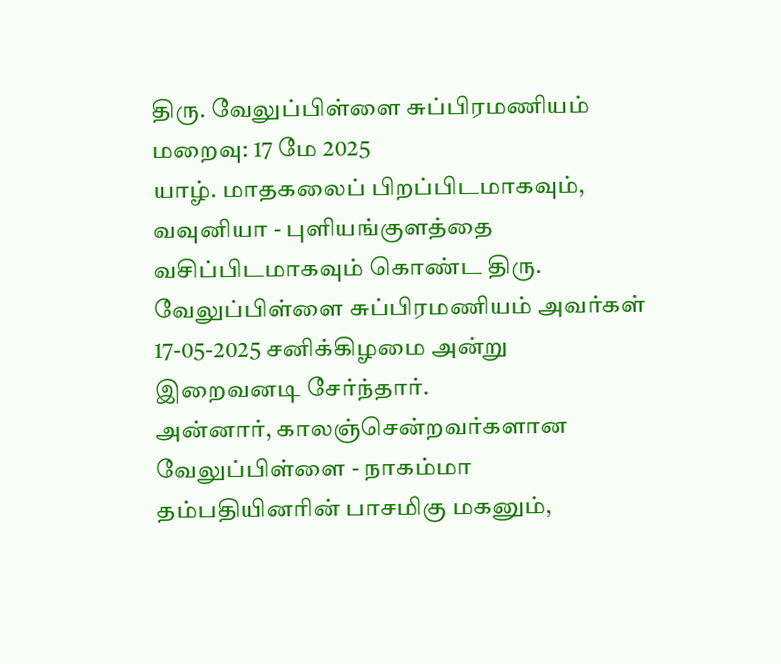திரு. வேலுப்பிள்ளை சுப்பிரமணியம்
மறைவு: 17 மே 2025
யாழ். மாதகலைப் பிறப்பிடமாகவும், வவுனியா - புளியங்குளத்தை வசிப்பிடமாகவும் கொண்ட திரு. வேலுப்பிள்ளை சுப்பிரமணியம் அவர்கள் 17-05-2025 சனிக்கிழமை அன்று இறைவனடி சேர்ந்தார்.
அன்னார், காலஞ்சென்றவர்களான வேலுப்பிள்ளை - நாகம்மா தம்பதியினரின் பாசமிகு மகனும்,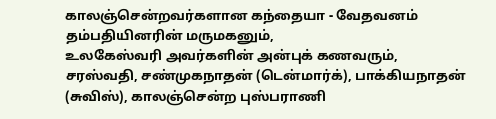காலஞ்சென்றவர்களான கந்தையா - வேதவனம் தம்பதியினரின் மருமகனும்,
உலகேஸ்வரி அவர்களின் அன்புக் கணவரும்,
சரஸ்வதி, சண்முகநாதன் (டென்மார்க்), பாக்கியநாதன் (சுவிஸ்), காலஞ்சென்ற புஸ்பராணி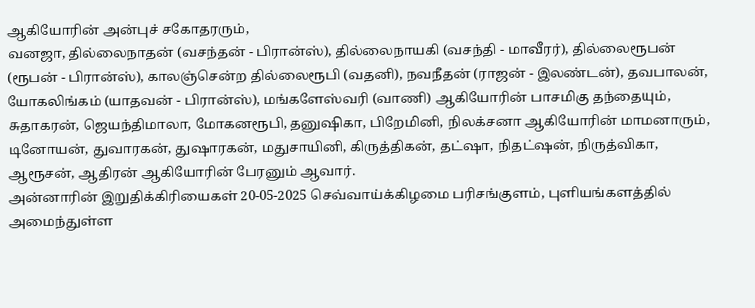ஆகியோரின் அன்புச் சகோதரரும்,
வனஜா, தில்லைநாதன் (வசந்தன் - பிரான்ஸ்), தில்லைநாயகி (வசந்தி - மாவீரர்), தில்லைரூபன் (ரூபன் - பிரான்ஸ்), காலஞ்சென்ற தில்லைரூபி (வதனி), நவநீதன் (ராஜன் - இலண்டன்), தவபாலன், யோகலிங்கம் (யாதவன் - பிரான்ஸ்), மங்களேஸ்வரி (வாணி) ஆகியோரின் பாசமிகு தந்தையும்,
சுதாகரன், ஜெயந்திமாலா, மோகனரூபி, தனுஷிகா, பிறேமினி, நிலக்சனா ஆகியோரின் மாமனாரும்,
டினோயன், துவாரகன், துஷாரகன், மதுசாயினி, கிருத்திகன், தட்ஷா, நிதட்ஷன், நிருத்விகா, ஆரூசன், ஆதிரன் ஆகியோரின் பேரனும் ஆவார்.
அன்னாரின் இறுதிக்கிரியைகள் 20-05-2025 செவ்வாய்க்கிழமை பரிசங்குளம், புளியங்களத்தில் அமைந்துள்ள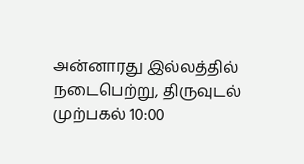அன்னாரது இல்லத்தில் நடைபெற்று, திருவுடல் முற்பகல் 10:00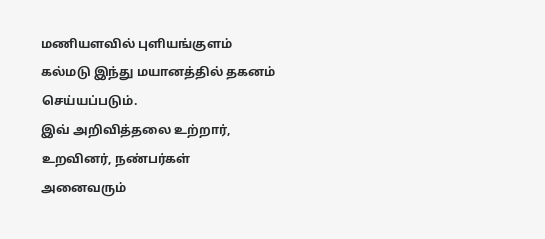மணியளவில் புளியங்குளம் கல்மடு இந்து மயானத்தில் தகனம் செய்யப்படும்.
இவ் அறிவித்தலை உற்றார், உறவினர், நண்பர்கள் அனைவரும்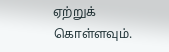ஏற்றுக் கொள்ளவும்.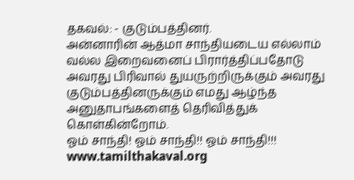தகவல்: - குடும்பத்தினர்.
அன்னாரின் ஆத்மா சாந்தியடைய எல்லாம் வல்ல இறைவனைப் பிரார்த்திப்பதோடு அவரது பிரிவால் துயருற்றிருக்கும் அவரது குடும்பத்தினருக்கும் எமது ஆழ்ந்த அனுதாபங்களைத் தெரிவித்துக் கொள்கின்றோம்.
ஓம் சாந்தி! ஓம் சாந்தி!! ஓம் சாந்தி!!!
www.tamilthakaval.org